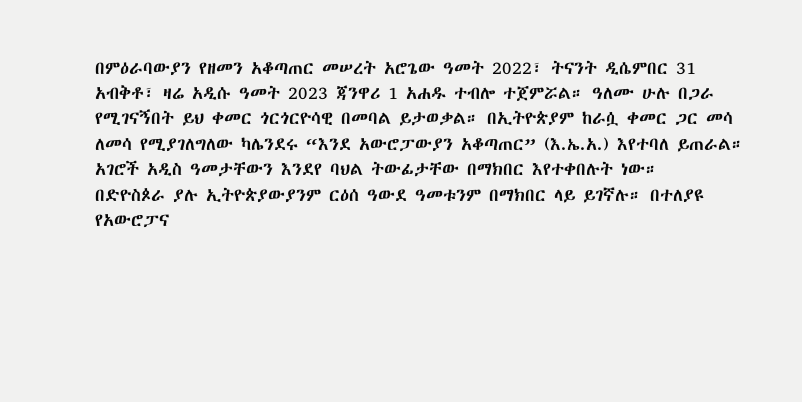በምዕራባውያን የዘመን አቆጣጠር መሠረት አሮጌው ዓመት 2022፣ ትናንት ዲሴምበር 31 አብቅቶ፣ ዛሬ አዲሱ ዓመት 2023 ጃንዋሪ 1 አሐዱ ተብሎ ተጀምሯል። ዓለሙ ሁሉ በጋራ የሚገናኝበት ይህ ቀመር ጎርጎርዮሳዊ በመባል ይታወቃል። በኢትዮጵያም ከራሷ ቀመር ጋር መሳ ለመሳ የሚያገለግለው ካሌንደሩ “እንደ አውሮፓውያን አቆጣጠር” (እ.ኤ.አ.) እየተባለ ይጠራል።
አገሮች አዲስ ዓመታቸውን እንደየ ባህል ትውፊታቸው በማክበር እየተቀበሉት ነው።
በድዮስጶራ ያሉ ኢትዮጵያውያንም ርዕሰ ዓውደ ዓመቱንም በማክበር ላይ ይገኛሉ። በተለያዩ የአውሮፓና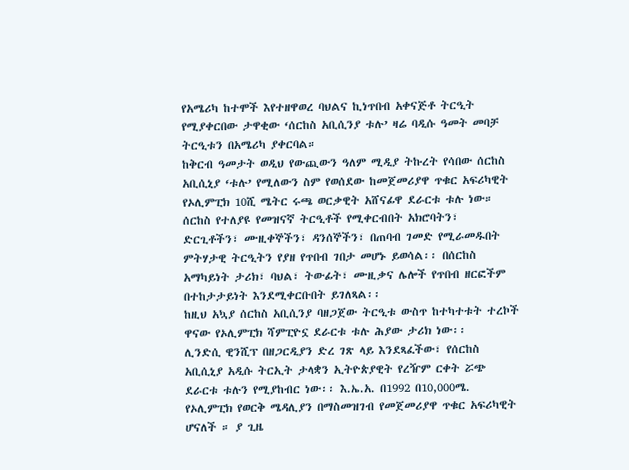የአሜሪካ ከተሞች እየተዘዋወረ ባህልና ኪነጥበብ አቀናጅቶ ትርዒት የሚያቀርበው ታዋቂው ‘ሰርከስ አቢሲንያ ቱሉ’ ዛሬ ባዲሱ ዓመት መባቻ ትርዒቱን በአሜሪካ ያቀርባል።
ከቅርብ ዓመታት ወዲህ የውጪውን ዓለም ሚዲያ ትኩረት የሳበው ሰርከስ አቢሲኒያ ‘ቱሉ’ የሚለውን ስም የወሰደው ከመጀመሪያዋ ጥቁር አፍሪካዊት የኦሊምፒክ 10ሺ ሜትር ሩጫ ወርቃዊት አሸናፊዋ ደራርቱ ቱሉ ነው።
ሰርከስ የተለያዩ የመዝናኛ ትርዒቶች የሚቀርብበት አክሮባትን፣ ድርጊቶችን፣ ሙዚቀኞችን፣ ዳንሰኞችን፣ በጠባብ ገመድ የሚራመዱበት ምትሃታዊ ትርዒትን የያዘ የጥበብ ገበታ መሆኑ ይወሳል፡፡ በሰርከስ አማካይነት ታሪክ፣ ባህል፣ ትውፊት፣ ሙዚቃና ሌሎች የጥበብ ዘርፎችም በተከታታይነት እንደሚቀርቡበት ይገለጻል፡፡
ከዚህ አኳያ ሰርከስ አቢሲንያ ባዘጋጀው ትርዒቱ ውስጥ ከተካተቱት ተረኮች ዋናው የኦሊምፒክ ሻምፒዮኗ ደራርቱ ቱሉ ሕያው ታሪክ ነው፡፡
ሊንድሲ ዊንሺፕ በዘጋርዲያን ድረ ገጽ ላይ እንደጻፈችው፣ የሰርከስ አቢሲኒያ አዲሱ ትርኢት ታላቋን ኢትዮጵያዊት የረዥም ርቀት ሯጭ ደራርቱ ቱሉን የሚያከብር ነው፡፡ እ.ኤ.አ. በ1992 በ10,000ሜ. የኦሊምፒክ የወርቅ ሜዳሊያን በማስመዝገብ የመጀመሪያዋ ጥቁር አፍሪካዊት ሆናለች ። ያ ጊዜ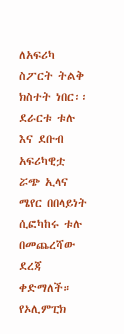ለአፍሪካ ስፖርት ትልቅ ክስተት ነበር፡፡ ደራርቱ ቱሉ እና ደቡብ አፍሪካዊቷ ሯጭ ኢላና ሜየር በበላይነት ሲፎካከሩ ቱሉ በመጨረሻው ደረጃ ቀድማለች።
የኦሊምፒክ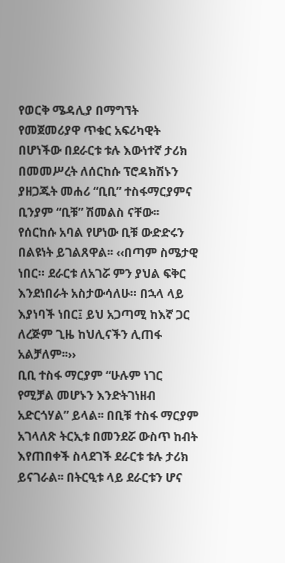የወርቅ ሜዳሊያ በማግኘት የመጀመሪያዋ ጥቁር አፍሪካዊት በሆነችው በደራርቱ ቱሉ እውነተኛ ታሪክ በመመሥረት ለሰርከሱ ፕሮዳክሽኑን ያዘጋጁት መሐሪ “ቢቢ” ተስፋማርያምና ቢንያም “ቢቹ” ሽመልስ ናቸው፡፡
የሰርከሱ አባል የሆነው ቢቹ ውድድሩን በልዩነት ይገልጸዋል፡፡ ‹‹በጣም ስሜታዊ ነበር። ደራርቱ ለአገሯ ምን ያህል ፍቅር እንደነበራት አስታውሳለሁ። በኋላ ላይ እያነባች ነበር፤ ይህ አጋጣሚ ከእኛ ጋር ለረጅም ጊዜ ከህሊናችን ሊጠፋ አልቻለም፡፡››
ቢቢ ተስፋ ማርያም “ሁሉም ነገር የሚቻል መሆኑን እንድትገነዘብ አድርጎሃል” ይላል፡፡ በቢቹ ተስፋ ማርያም አገላለጽ ትርኢቱ በመንደሯ ውስጥ ከብት እየጠበቀች ስላደገች ደራርቱ ቱሉ ታሪክ ይናገራል፡፡ በትርዒቱ ላይ ደራርቱን ሆና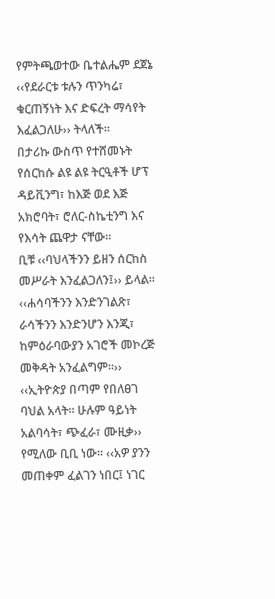የምትጫወተው ቤተልሔም ደጀኔ ‹‹የደራርቱ ቱሉን ጥንካሬ፣ ቁርጠኝነት እና ድፍረት ማሳየት እፈልጋለሁ›› ትላለች።
በታሪኩ ውስጥ የተሸመኑት የሰርከሱ ልዩ ልዩ ትርዒቶች ሆፕ ዳይቪንግ፣ ከእጅ ወደ እጅ አክሮባት፣ ሮለር-ስኬቲንግ እና የእሳት ጨዋታ ናቸው።
ቢቹ ‹‹ባህላችንን ይዘን ሰርከስ መሥራት እንፈልጋለን፤›› ይላል፡፡ ‹‹ሐሳባችንን እንድንገልጽ፣ ራሳችንን እንድንሆን እንጂ፣ ከምዕራባውያን አገሮች መኮረጅ መቅዳት አንፈልግም፡፡››
‹‹ኢትዮጵያ በጣም የበለፀገ ባህል አላት፡፡ ሁሉም ዓይነት አልባሳት፣ ጭፈራ፣ ሙዚቃ›› የሚለው ቢቢ ነው፡፡ ‹‹አዎ ያንን መጠቀም ፈልገን ነበር፤ ነገር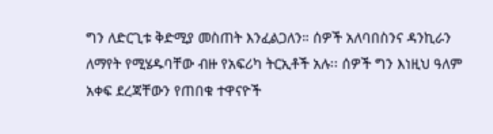ግን ለድርጊቱ ቅድሚያ መስጠት እንፈልጋለን። ሰዎች አለባበስንና ዳንኪራን ለማየት የሚሄዱባቸው ብዙ የአፍሪካ ትርኢቶች አሉ፡፡ ሰዎች ግን እነዚህ ዓለም አቀፍ ደረጃቸውን የጠበቁ ተዋናዮች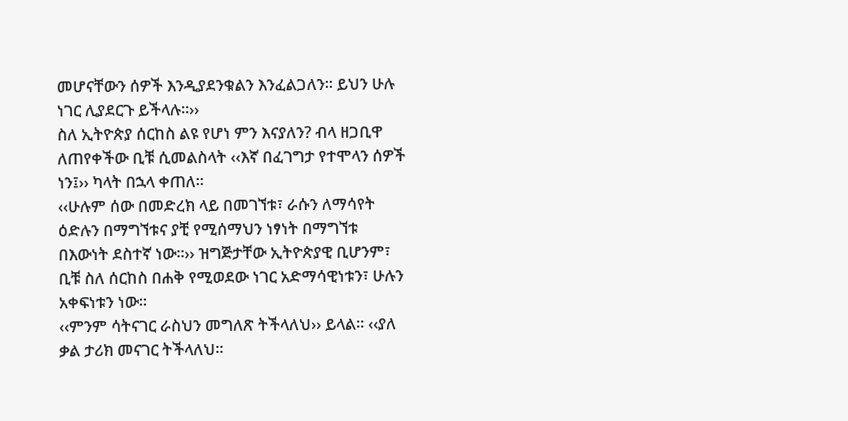መሆናቸውን ሰዎች እንዲያደንቁልን እንፈልጋለን። ይህን ሁሉ ነገር ሊያደርጉ ይችላሉ።››
ስለ ኢትዮጵያ ሰርከስ ልዩ የሆነ ምን እናያለን? ብላ ዘጋቢዋ ለጠየቀችው ቢቹ ሲመልስላት ‹‹እኛ በፈገግታ የተሞላን ሰዎች ነን፤›› ካላት በኋላ ቀጠለ።
‹‹ሁሉም ሰው በመድረክ ላይ በመገኘቱ፣ ራሱን ለማሳየት ዕድሉን በማግኘቱና ያቺ የሚሰማህን ነፃነት በማግኘቱ በእውነት ደስተኛ ነው።›› ዝግጅታቸው ኢትዮጵያዊ ቢሆንም፣ ቢቹ ስለ ሰርከስ በሐቅ የሚወደው ነገር አድማሳዊነቱን፣ ሁሉን አቀፍነቱን ነው።
‹‹ምንም ሳትናገር ራስህን መግለጽ ትችላለህ›› ይላል። ‹‹ያለ ቃል ታሪክ መናገር ትችላለህ።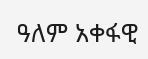ዓለም አቀፋዊ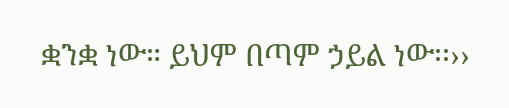ቋንቋ ነው። ይህም በጣም ኃይል ነው፡፡››